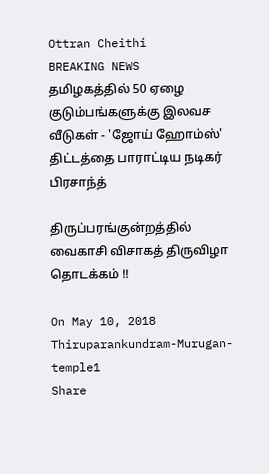Ottran Cheithi
BREAKING NEWS
தமிழகத்தில் 50 ஏழை குடும்பங்களுக்கு இலவச வீடுகள் - 'ஜோய் ஹோம்ஸ்' திட்டத்தை பாராட்டிய நடிகர் பிரசாந்த்

திருப்பரங்குன்றத்தில் வைகாசி விசாகத் திருவிழா தொடக்கம் !!

On May 10, 2018
Thiruparankundram-Murugan-temple1
Share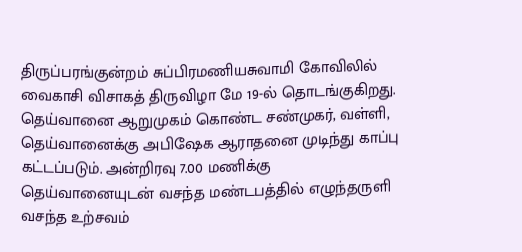திருப்பரங்குன்றம் சுப்பிரமணியசுவாமி கோவிலில் வைகாசி விசாகத் திருவிழா மே 19-ல் தொடங்குகிறது. தெய்வானை ஆறுமுகம் கொண்ட சண்முகர், வள்ளி, தெய்வானைக்கு அபிஷேக ஆராதனை முடிந்து காப்பு கட்டப்படும். அன்றிரவு 7.00 மணிக்கு தெய்வானையுடன் வசந்த மண்டபத்தில் எழுந்தருளி வசந்த உற்சவம்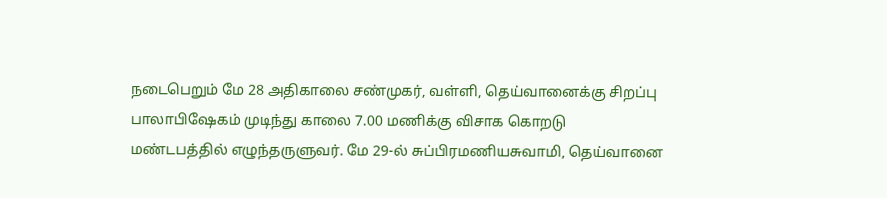நடைபெறும் மே 28 அதிகாலை சண்முகர், வள்ளி, தெய்வானைக்கு சிறப்பு பாலாபிஷேகம் முடிந்து காலை 7.00 மணிக்கு விசாக கொறடு மண்டபத்தில் எழுந்தருளுவர். மே 29-ல் சுப்பிரமணியசுவாமி, தெய்வானை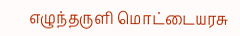எழுந்தருளி மொட்டையரசு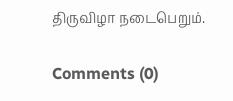திருவிழா நடைபெறும்.

Comments (0)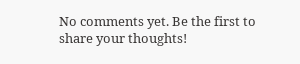No comments yet. Be the first to share your thoughts!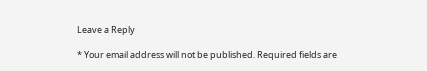Leave a Reply

* Your email address will not be published. Required fields are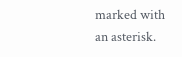marked with an asterisk.